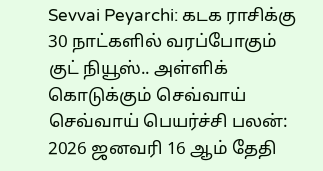Sevvai Peyarchi: கடக ராசிக்கு 30 நாட்களில் வரப்போகும் குட் நியூஸ்.. அள்ளிக் கொடுக்கும் செவ்வாய்
செவ்வாய் பெயர்ச்சி பலன்: 2026 ஜனவரி 16 ஆம் தேதி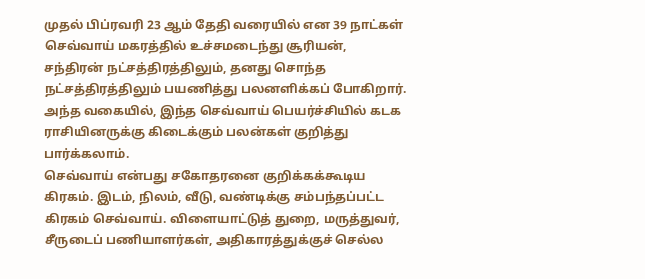முதல் பிப்ரவரி 23 ஆம் தேதி வரையில் என 39 நாட்கள் செவ்வாய் மகரத்தில் உச்சமடைந்து சூரியன், சந்திரன் நட்சத்திரத்திலும், தனது சொந்த நட்சத்திரத்திலும் பயணித்து பலனளிக்கப் போகிறார். அந்த வகையில், இந்த செவ்வாய் பெயர்ச்சியில் கடக ராசியினருக்கு கிடைக்கும் பலன்கள் குறித்து பார்க்கலாம்.
செவ்வாய் என்பது சகோதரனை குறிக்கக்கூடிய கிரகம். இடம், நிலம், வீடு, வண்டிக்கு சம்பந்தப்பட்ட கிரகம் செவ்வாய். விளையாட்டுத் துறை, மருத்துவர், சீருடைப் பணியாளர்கள், அதிகாரத்துக்குச் செல்ல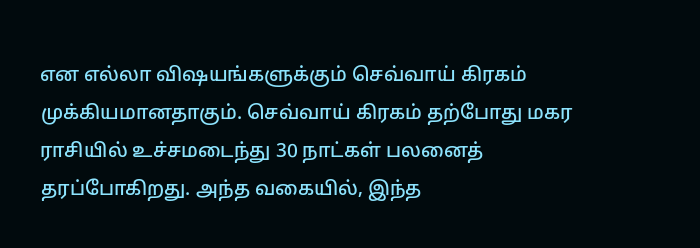என எல்லா விஷயங்களுக்கும் செவ்வாய் கிரகம் முக்கியமானதாகும். செவ்வாய் கிரகம் தற்போது மகர ராசியில் உச்சமடைந்து 30 நாட்கள் பலனைத் தரப்போகிறது. அந்த வகையில், இந்த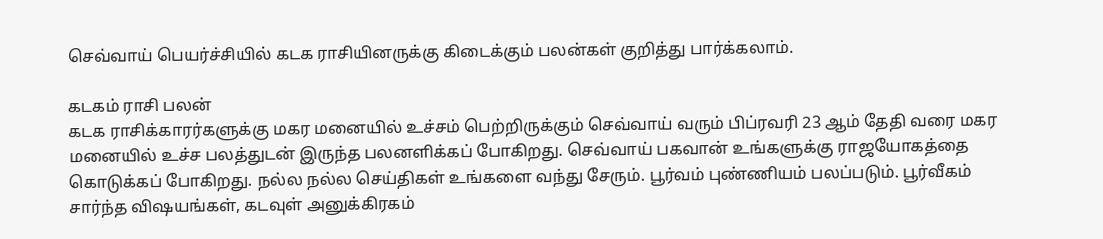செவ்வாய் பெயர்ச்சியில் கடக ராசியினருக்கு கிடைக்கும் பலன்கள் குறித்து பார்க்கலாம்.

கடகம் ராசி பலன்
கடக ராசிக்காரர்களுக்கு மகர மனையில் உச்சம் பெற்றிருக்கும் செவ்வாய் வரும் பிப்ரவரி 23 ஆம் தேதி வரை மகர மனையில் உச்ச பலத்துடன் இருந்த பலனளிக்கப் போகிறது. செவ்வாய் பகவான் உங்களுக்கு ராஜயோகத்தை கொடுக்கப் போகிறது. நல்ல நல்ல செய்திகள் உங்களை வந்து சேரும். பூர்வம் புண்ணியம் பலப்படும். பூர்வீகம் சார்ந்த விஷயங்கள், கடவுள் அனுக்கிரகம்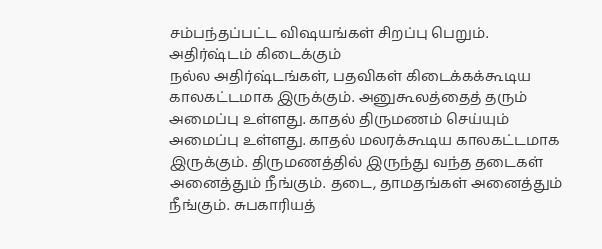சம்பந்தப்பட்ட விஷயங்கள் சிறப்பு பெறும்.
அதிர்ஷ்டம் கிடைக்கும்
நல்ல அதிர்ஷ்டங்கள், பதவிகள் கிடைக்கக்கூடிய காலகட்டமாக இருக்கும். அனுகூலத்தைத் தரும் அமைப்பு உள்ளது. காதல் திருமணம் செய்யும் அமைப்பு உள்ளது. காதல் மலரக்கூடிய காலகட்டமாக இருக்கும். திருமணத்தில் இருந்து வந்த தடைகள் அனைத்தும் நீங்கும். தடை, தாமதங்கள் அனைத்தும் நீங்கும். சுபகாரியத்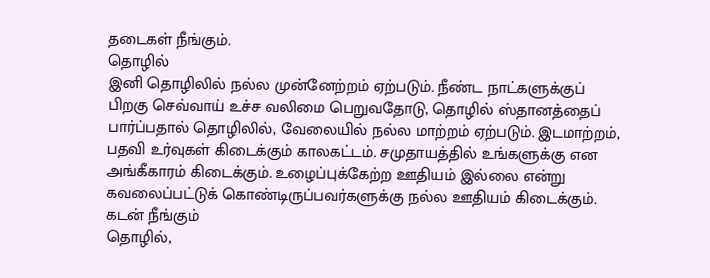தடைகள் நீங்கும்.
தொழில்
இனி தொழிலில் நல்ல முன்னேற்றம் ஏற்படும். நீண்ட நாட்களுக்குப் பிறகு செவ்வாய் உச்ச வலிமை பெறுவதோடு, தொழில் ஸ்தானத்தைப் பார்ப்பதால் தொழிலில், வேலையில் நல்ல மாற்றம் ஏற்படும். இடமாற்றம், பதவி உர்வுகள் கிடைக்கும் காலகட்டம். சமுதாயத்தில் உங்களுக்கு என அங்கீகாரம் கிடைக்கும். உழைப்புக்கேற்ற ஊதியம் இல்லை என்று கவலைப்பட்டுக் கொண்டிருப்பவர்களுக்கு நல்ல ஊதியம் கிடைக்கும்.
கடன் நீங்கும்
தொழில்,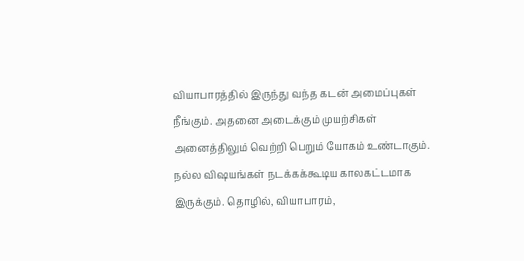வியாபாரத்தில் இருந்து வந்த கடன் அமைப்புகள் நீங்கும். அதனை அடைக்கும் முயற்சிகள் அனைத்திலும் வெற்றி பெறும் யோகம் உண்டாகும். நல்ல விஷயங்கள் நடக்கக்கூடிய காலகட்டமாக இருக்கும். தொழில், வியாபாரம்,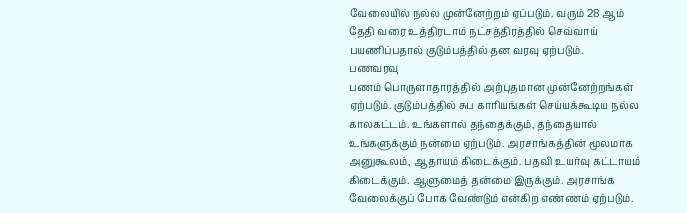வேலையில் நல்ல முன்னேற்றம் ஏப்படும். வரும் 28 ஆம் தேதி வரை உத்திரடாம் நட்சத்திரத்தில் செவ்வாய் பயணிப்பதால் குடும்பத்தில் தன வரவு ஏற்படும்.
பணவரவு
பணம் பொருளாதாரத்தில் அற்புதமான முன்னேற்றங்கள் ஏற்படும். குடும்பத்தில் சுப காரியங்கள் செய்யக்கூடிய நல்ல காலகட்டம். உங்களால் தந்தைக்கும், தந்தையால் உங்களுக்கும் நன்மை ஏற்படும். அரசாங்கத்தின் மூலமாக அனுகூலம், ஆதாயம் கிடைக்கும். பதவி உயர்வு கட்டாயம் கிடைக்கும். ஆளுமைத் தன்மை இருக்கும். அரசாங்க வேலைக்குப் போக வேண்டும் என்கிற எண்ணம் ஏற்படும்.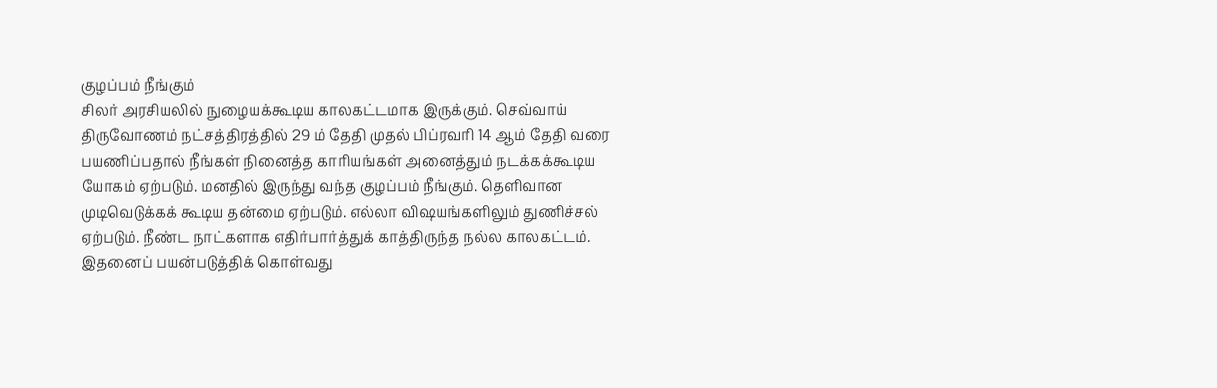குழப்பம் நீங்கும்
சிலர் அரசியலில் நுழையக்கூடிய காலகட்டமாக இருக்கும். செவ்வாய் திருவோணம் நட்சத்திரத்தில் 29 ம் தேதி முதல் பிப்ரவரி 14 ஆம் தேதி வரை பயணிப்பதால் நீங்கள் நினைத்த காரியங்கள் அனைத்தும் நடக்கக்கூடிய யோகம் ஏற்படும். மனதில் இருந்து வந்த குழப்பம் நீங்கும். தெளிவான முடிவெடுக்கக் கூடிய தன்மை ஏற்படும். எல்லா விஷயங்களிலும் துணிச்சல் ஏற்படும். நீண்ட நாட்களாக எதிர்பார்த்துக் காத்திருந்த நல்ல காலகட்டம். இதனைப் பயன்படுத்திக் கொள்வது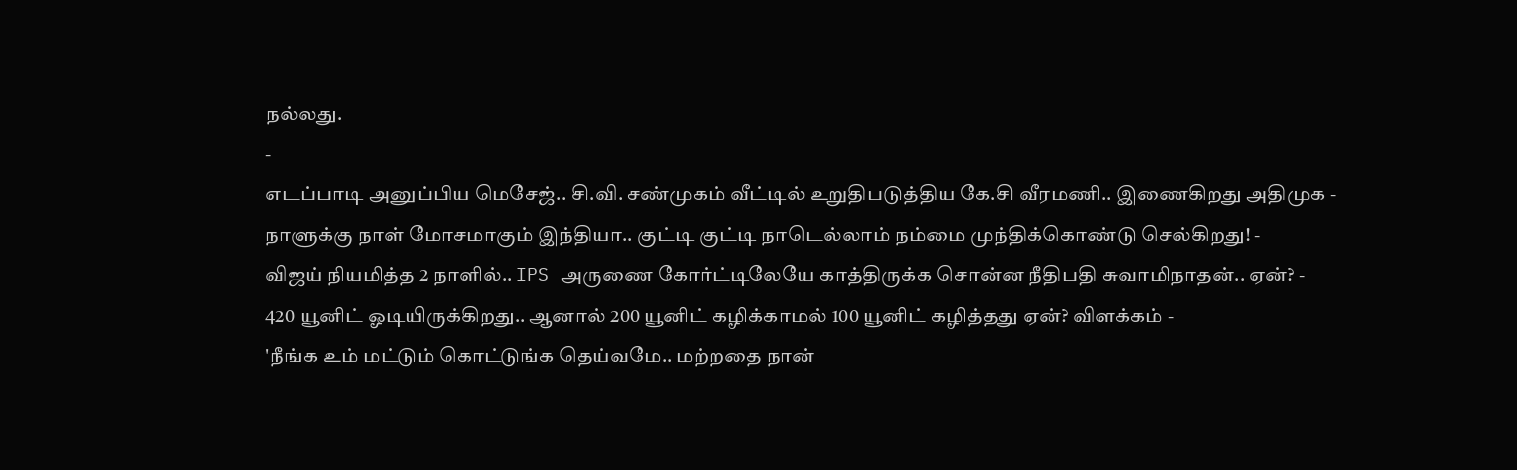நல்லது.
-
எடப்பாடி அனுப்பிய மெசேஜ்.. சி.வி. சண்முகம் வீட்டில் உறுதிபடுத்திய கே.சி வீரமணி.. இணைகிறது அதிமுக -
நாளுக்கு நாள் மோசமாகும் இந்தியா.. குட்டி குட்டி நாடெல்லாம் நம்மை முந்திக்கொண்டு செல்கிறது! -
விஜய் நியமித்த 2 நாளில்.. IPS அருணை கோர்ட்டிலேயே காத்திருக்க சொன்ன நீதிபதி சுவாமிநாதன்.. ஏன்? -
420 யூனிட் ஓடியிருக்கிறது.. ஆனால் 200 யூனிட் கழிக்காமல் 100 யூனிட் கழித்தது ஏன்? விளக்கம் -
'நீங்க உம் மட்டும் கொட்டுங்க தெய்வமே.. மற்றதை நான்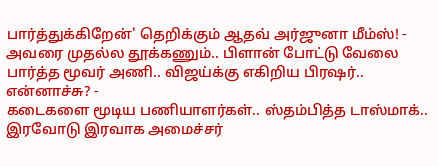பார்த்துக்கிறேன்' தெறிக்கும் ஆதவ் அர்ஜுனா மீம்ஸ்! -
அவரை முதல்ல தூக்கணும்.. பிளான் போட்டு வேலை பார்த்த மூவர் அணி.. விஜய்க்கு எகிறிய பிரஷர்.. என்னாச்சு? -
கடைகளை மூடிய பணியாளர்கள்.. ஸ்தம்பித்த டாஸ்மாக்.. இரவோடு இரவாக அமைச்சர்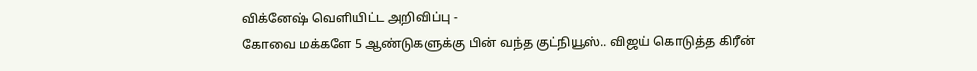விக்னேஷ் வெளியிட்ட அறிவிப்பு -
கோவை மக்களே 5 ஆண்டுகளுக்கு பின் வந்த குட்நியூஸ்.. விஜய் கொடுத்த கிரீன்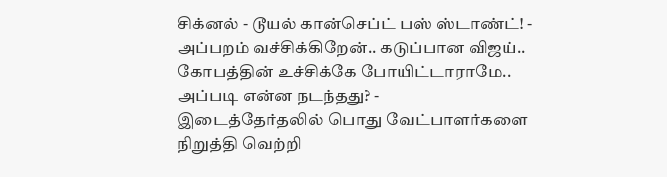சிக்னல் - டூயல் கான்செப்ட் பஸ் ஸ்டாண்ட்! -
அப்பறம் வச்சிக்கிறேன்.. கடுப்பான விஜய்.. கோபத்தின் உச்சிக்கே போயிட்டாராமே.. அப்படி என்ன நடந்தது? -
இடைத்தேர்தலில் பொது வேட்பாளர்களை நிறுத்தி வெற்றி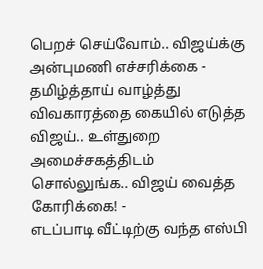பெறச் செய்வோம்.. விஜய்க்கு அன்புமணி எச்சரிக்கை -
தமிழ்த்தாய் வாழ்த்து விவகாரத்தை கையில் எடுத்த விஜய்.. உள்துறை அமைச்சகத்திடம் சொல்லுங்க.. விஜய் வைத்த கோரிக்கை! -
எடப்பாடி வீட்டிற்கு வந்த எஸ்பி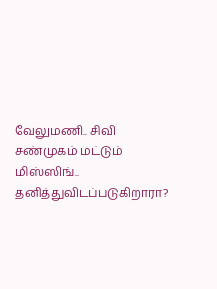வேலுமணி.. சிவி சண்முகம் மட்டும் மிஸ்ஸிங்.. தனித்துவிடப்படுகிறாரா?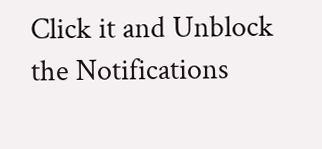Click it and Unblock the Notifications